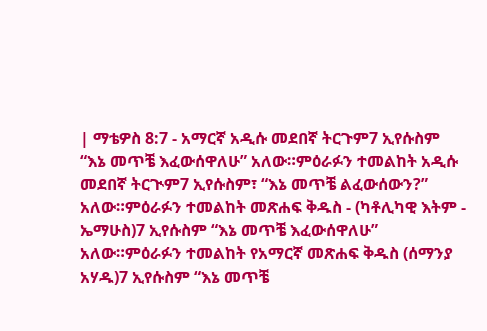| ማቴዎስ 8:7 - አማርኛ አዲሱ መደበኛ ትርጉም7 ኢየሱስም “እኔ መጥቼ እፈውሰዋለሁ” አለው።ምዕራፉን ተመልከት አዲሱ መደበኛ ትርጒም7 ኢየሱስም፣ “እኔ መጥቼ ልፈውሰውን?” አለው።ምዕራፉን ተመልከት መጽሐፍ ቅዱስ - (ካቶሊካዊ እትም - ኤማሁስ)7 ኢየሱስም “እኔ መጥቼ እፈውሰዋለሁ” አለው።ምዕራፉን ተመልከት የአማርኛ መጽሐፍ ቅዱስ (ሰማንያ አሃዱ)7 ኢየሱስም “እኔ መጥቼ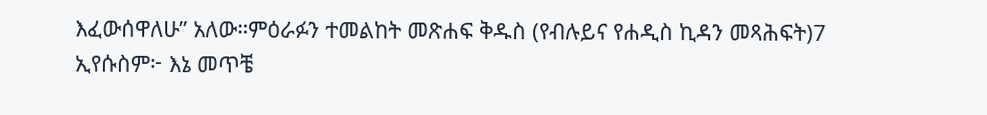እፈውሰዋለሁ” አለው።ምዕራፉን ተመልከት መጽሐፍ ቅዱስ (የብሉይና የሐዲስ ኪዳን መጻሕፍት)7 ኢየሱስም፦ እኔ መጥቼ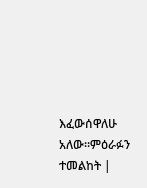እፈውሰዋለሁ አለው።ምዕራፉን ተመልከት |